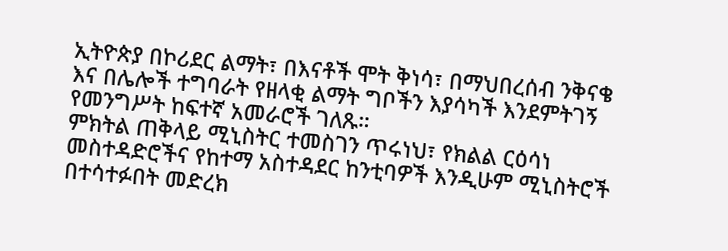ኢትዮጵያ በኮሪደር ልማት፣ በእናቶች ሞት ቅነሳ፣ በማህበረሰብ ንቅናቄ እና በሌሎች ተግባራት የዘላቂ ልማት ግቦችን እያሳካች እንደምትገኝ የመንግሥት ከፍተኛ አመራሮች ገለጹ።
ምክትል ጠቅላይ ሚኒስትር ተመስገን ጥሩነህ፣ የክልል ርዕሳነ መስተዳድሮችና የከተማ አስተዳደር ከንቲባዎች እንዲሁም ሚኒስትሮች በተሳተፉበት መድረክ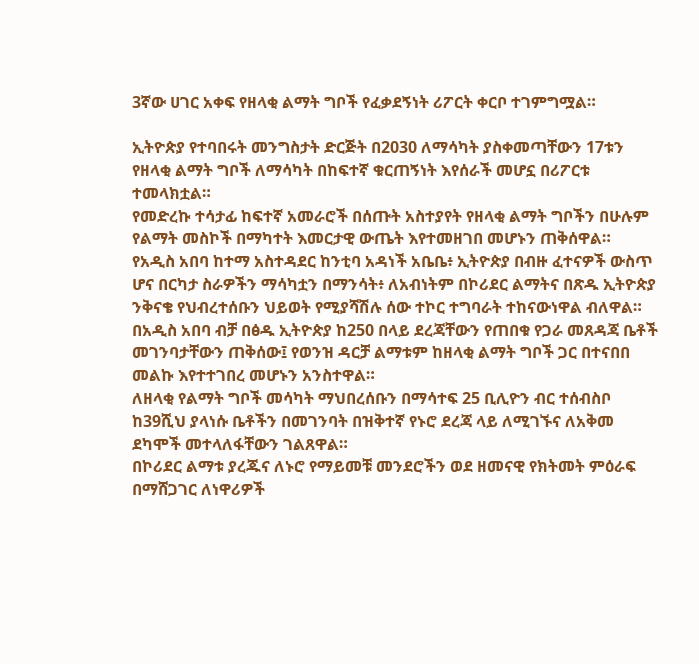3ኛው ሀገር አቀፍ የዘላቂ ልማት ግቦች የፈቃደኝነት ሪፖርት ቀርቦ ተገምግሟል።

ኢትዮጵያ የተባበሩት መንግስታት ድርጅት በ2030 ለማሳካት ያስቀመጣቸውን 17ቱን የዘላቂ ልማት ግቦች ለማሳካት በከፍተኛ ቁርጠኝነት እየሰራች መሆኗ በሪፖርቱ ተመላክቷል።
የመድረኩ ተሳታፊ ከፍተኛ አመራሮች በሰጡት አስተያየት የዘላቂ ልማት ግቦችን በሁሉም የልማት መስኮች በማካተት እመርታዊ ውጤት እየተመዘገበ መሆኑን ጠቅሰዋል።
የአዲስ አበባ ከተማ አስተዳደር ከንቲባ አዳነች አቤቤ፥ ኢትዮጵያ በብዙ ፈተናዎች ውስጥ ሆና በርካታ ስራዎችን ማሳካቷን በማንሳት፥ ለአብነትም በኮሪደር ልማትና በጽዱ ኢትዮጵያ ንቅናቄ የህብረተሰቡን ህይወት የሚያሻሽሉ ሰው ተኮር ተግባራት ተከናውነዋል ብለዋል።
በአዲስ አበባ ብቻ በፅዱ ኢትዮጵያ ከ250 በላይ ደረጃቸውን የጠበቁ የጋራ መጸዳጃ ቤቶች መገንባታቸውን ጠቅሰው፤ የወንዝ ዳርቻ ልማቱም ከዘላቂ ልማት ግቦች ጋር በተናበበ መልኩ እየተተገበረ መሆኑን አንስተዋል።
ለዘላቂ የልማት ግቦች መሳካት ማህበረሰቡን በማሳተፍ 25 ቢሊዮን ብር ተሰብስቦ ከ39ሺህ ያላነሱ ቤቶችን በመገንባት በዝቅተኛ የኑሮ ደረጃ ላይ ለሚገኙና ለአቅመ ደካሞች መተላለፋቸውን ገልጸዋል።
በኮሪደር ልማቱ ያረጁና ለኑሮ የማይመቹ መንደሮችን ወደ ዘመናዊ የክትመት ምዕራፍ በማሸጋገር ለነዋሪዎች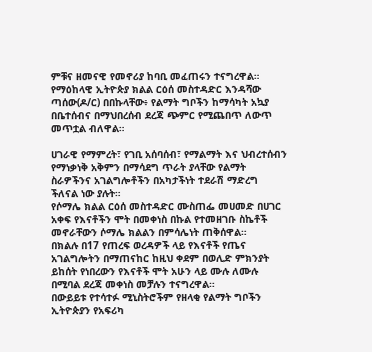ምቹና ዘመናዊ የመኖሪያ ከባቢ መፈጠሩን ተናግረዋል።
የማዕከላዊ ኢትዮጵያ ክልል ርዕሰ መስተዳድር እንዳሻው ጣሰው(ዶ/ር) በበኩላቸው፥ የልማት ግቦችን ከማሳካት አኳያ በቤተሰብና በማህበረሰብ ደረጃ ጭምር የሚጨበጥ ለውጥ መጥቷል ብለዋል።

ሀገራዊ የማምረት፣ የገቢ አሰባሰብ፣ የማልማት እና ህብረተሰብን የማነቃነቅ አቅምን በማሳደግ ጥራት ያላቸው የልማት ስራዎችንና አገልግሎቶችን በአካታችነት ተደራሽ ማድረግ ችለናል ነው ያሉት።
የሶማሌ ክልል ርዕሰ መስተዳድር ሙስጠፌ መሀመድ በሀገር አቀፍ የእናቶችን ሞት በመቀነስ በኩል የተመዘገቡ ስኬቶች መኖራቸውን ሶማሌ ክልልን በምሳሌነት ጠቅሰዋል።
በክልሉ በ17 የጠረፍ ወረዳዎች ላይ የእናቶች የጤና አገልግሎትን በማጠናከር ከዚህ ቀደም በወሊድ ምክንያት ይከሰት የነበረውን የእናቶች ሞት አሁን ላይ ሙሉ ለሙሉ በሚባል ደረጃ መቀነስ መቻሉን ተናግረዋል።
በውይይቱ የተሳተፉ ሚኒስትሮችም የዘላቂ የልማት ግቦችን ኢትዮጵያን የአፍሪካ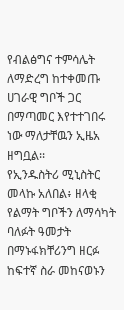የብልፅግና ተምሳሌት ለማድረግ ከተቀመጡ ሀገራዊ ግቦች ጋር በማጣመር እየተተገበሩ ነው ማለታቸዉን ኢዜአ ዘግቧል፡፡
የኢንዱስትሪ ሚኒስትር መላኩ አለበል፥ ዘላቂ የልማት ግቦችን ለማሳካት ባለፉት ዓመታት በማኑፋክቸሪንግ ዘርፉ ከፍተኛ ስራ መከናወኑን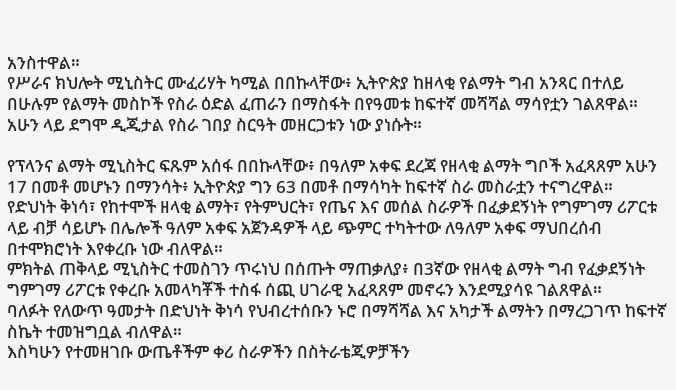አንስተዋል።
የሥራና ክህሎት ሚኒስትር ሙፈሪሃት ካሚል በበኩላቸው፥ ኢትዮጵያ ከዘላቂ የልማት ግብ አንጻር በተለይ በሁሉም የልማት መስኮች የስራ ዕድል ፈጠራን በማስፋት በየዓመቱ ከፍተኛ መሻሻል ማሳየቷን ገልጸዋል።
አሁን ላይ ደግሞ ዲጂታል የስራ ገበያ ስርዓት መዘርጋቱን ነው ያነሱት።

የፕላንና ልማት ሚኒስትር ፍጹም አሰፋ በበኩላቸው፥ በዓለም አቀፍ ደረጃ የዘላቂ ልማት ግቦች አፈጻጸም አሁን 17 በመቶ መሆኑን በማንሳት፥ ኢትዮጵያ ግን 63 በመቶ በማሳካት ከፍተኛ ስራ መስራቷን ተናግረዋል።
የድህነት ቅነሳ፣ የከተሞች ዘላቂ ልማት፣ የትምህርት፣ የጤና እና መሰል ስራዎች በፈቃደኝነት የግምገማ ሪፖርቱ ላይ ብቻ ሳይሆኑ በሌሎች ዓለም አቀፍ አጀንዳዎች ላይ ጭምር ተካትተው ለዓለም አቀፍ ማህበረሰብ በተሞክሮነት እየቀረቡ ነው ብለዋል።
ምክትል ጠቅላይ ሚኒስትር ተመስገን ጥሩነህ በሰጡት ማጠቃለያ፥ በ3ኛው የዘላቂ ልማት ግብ የፈቃደኝነት ግምገማ ሪፖርቱ የቀረቡ አመላካቾች ተስፋ ሰጪ ሀገራዊ አፈጻጸም መኖሩን እንደሚያሳዩ ገልጸዋል።
ባለፉት የለውጥ ዓመታት በድህነት ቅነሳ የህብረተሰቡን ኑሮ በማሻሻል እና አካታች ልማትን በማረጋገጥ ከፍተኛ ስኬት ተመዝግቧል ብለዋል።
እስካሁን የተመዘገቡ ውጤቶችም ቀሪ ስራዎችን በስትራቴጂዎቻችን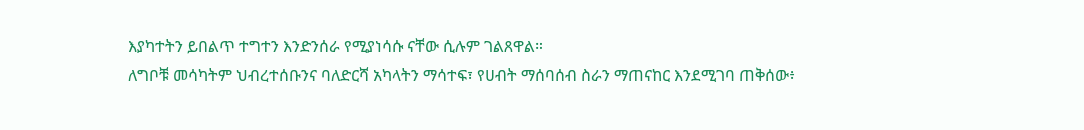እያካተትን ይበልጥ ተግተን እንድንሰራ የሚያነሳሱ ናቸው ሲሉም ገልጸዋል።
ለግቦቹ መሳካትም ህብረተሰቡንና ባለድርሻ አካላትን ማሳተፍ፣ የሀብት ማሰባሰብ ስራን ማጠናከር እንደሚገባ ጠቅሰው፥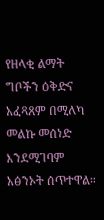የዘላቂ ልማት ግቦችን ዕቅድና አፈጻጸም በሚለካ መልኩ መሰነድ እንደሚገባም አፅንኦት ሰጥተዋል።